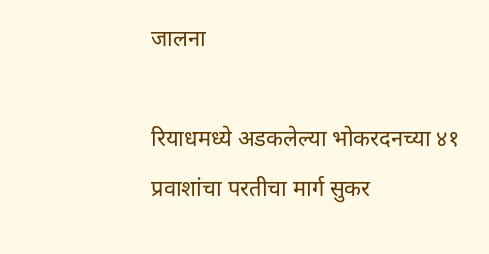जालना

रियाधमध्ये अडकलेल्या भोकरदनच्या ४१ प्रवाशांचा परतीचा मार्ग सुकर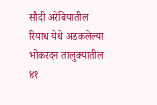सौदी अरेबियातील रियाध येथे अडकलेल्या भोकरदन तालुक्यातील ४१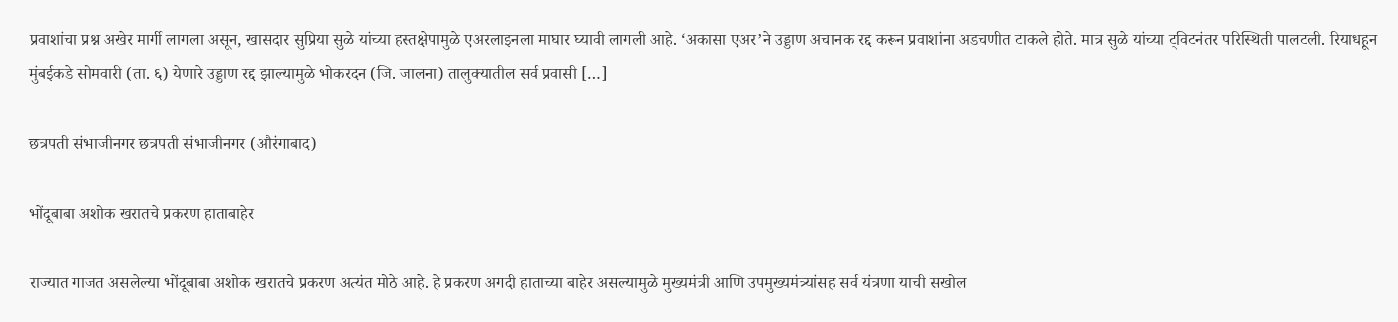प्रवाशांचा प्रश्न अखेर मार्गी लागला असून, खासदार सुप्रिया सुळे यांच्या हस्तक्षेपामुळे एअरलाइनला माघार घ्यावी लागली आहे. ‘अकासा एअर’ने उड्डाण अचानक रद्द करून प्रवाशांना अडचणीत टाकले होते. मात्र सुळे यांच्या ट्विटनंतर परिस्थिती पालटली. रियाधहून मुंबईकडे सोमवारी (ता. ६) येणारे उड्डाण रद्द झाल्यामुळे भोकरदन (जि. जालना) तालुक्यातील सर्व प्रवासी […]

छत्रपती संभाजीनगर छत्रपती संभाजीनगर (औरंगाबाद)

भोंदूबाबा अशोक खरातचे प्रकरण हाताबाहेर

राज्यात गाजत असलेल्या भोंदूबाबा अशोक खरातचे प्रकरण अत्यंत मोठे आहे. हे प्रकरण अगदी हाताच्या बाहेर असल्यामुळे मुख्यमंत्री आणि उपमुख्यमंत्र्यांसह सर्व यंत्रणा याची सखोल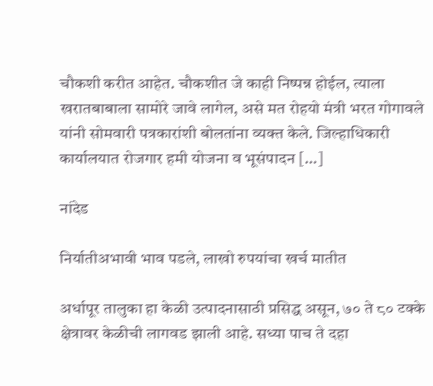चौकशी करीत आहेत. चौकशीत जे काही निष्पन्न होईल, त्याला खरातबाबाला सामोरे जावे लागेल, असे मत रोहयो मंत्री भरत गोगावले यांनी सोमवारी पत्रकारांशी बोलतांना व्यक्त केले. जिल्हाधिकारी कार्यालयात रोजगार हमी योजना व भूसंपादन […]

नांदेड

निर्यातीअभावी भाव पडले, लाखो रुपयांचा खर्च मातीत

अर्धापूर तालुका हा केळी उत्पादनासाठी प्रसिद्ध असून, ७० ते ८० टक्के क्षेत्रावर केळीची लागवड झाली आहे. सध्या पाच ते दहा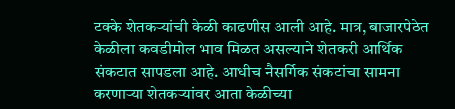टक्के शेतकऱ्यांची केळी काढणीस आली आहे. मात्र, बाजारपेठेत केळीला कवडीमोल भाव मिळत असल्याने शेतकरी आर्थिक संकटात सापडला आहे. आधीच नैसर्गिक संकटांचा सामना करणाऱ्या शेतकऱ्यांवर आता केळीच्या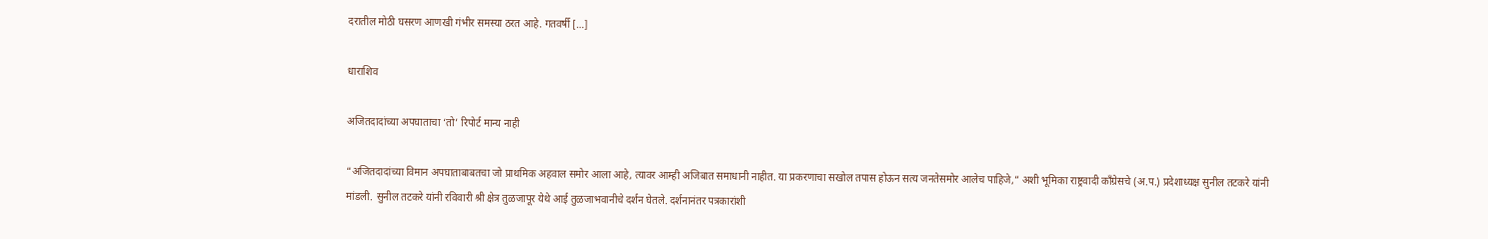दरातील मोठी घसरण आणखी गंभीर समस्या ठरत आहे. गतवर्षी […]

धाराशिव

अजितदादांच्या अपघाताचा ‘तो’ रिपोर्ट मान्य नाही

“अजितदादांच्या विमान अपघाताबाबतचा जो प्राथमिक अहवाल समोर आला आहे, त्यावर आम्ही अजिबात समाधानी नाहीत. या प्रकरणाचा सखोल तपास होऊन सत्य जनतेसमोर आलेच पाहिजे,” अशी भूमिका राष्ट्रवादी काँग्रेसचे (अ.प.) प्रदेशाध्यक्ष सुनील तटकरे यांनी मांडली. सुनील तटकरे यांनी रविवारी श्री क्षेत्र तुळजापूर येथे आई तुळजाभवानीचे दर्शन घेतले. दर्शनानंतर पत्रकारांशी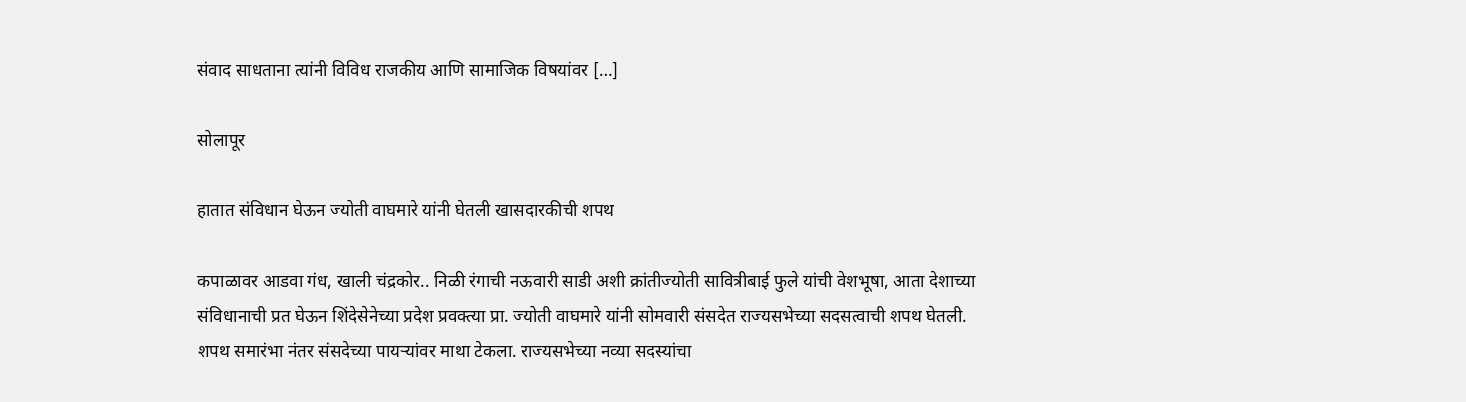संवाद साधताना त्यांनी विविध राजकीय आणि सामाजिक विषयांवर […]

सोलापूर

हातात संविधान घेऊन ज्योती वाघमारे यांनी घेतली खासदारकीची शपथ

कपाळावर आडवा गंध, खाली चंद्रकोर.. निळी रंगाची नऊवारी साडी अशी क्रांतीज्योती सावित्रीबाई फुले यांची वेशभूषा, आता देशाच्या संविधानाची प्रत घेऊन शिंदेसेनेच्या प्रदेश प्रवक्त्या प्रा. ज्योती वाघमारे यांनी सोमवारी संसदेत राज्यसभेच्या सदसत्वाची शपथ घेतली. शपथ समारंभा नंतर संसदेच्या पायऱ्यांवर माथा टेकला. राज्यसभेच्या नव्या सदस्यांचा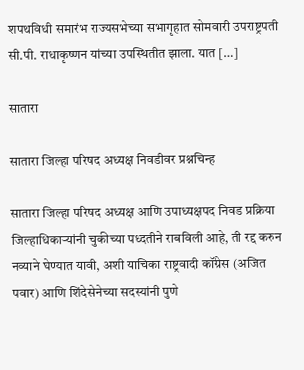शपथविधी समारंभ राज्यसभेच्या सभागृहात सोमवारी उपराष्ट्रपती सी.पी. राधाकृष्णन यांच्या उपस्थितीत झाला. यात […]

सातारा

सातारा जिल्हा परिषद अध्यक्ष निवडीवर प्रश्नचिन्ह

सातारा जिल्हा परिषद अध्यक्ष आणि उपाध्यक्षपद निवड प्रक्रिया जिल्हाधिकाऱ्यांनी चुकीच्या पध्दतीने राबविली आहे, ती रद्द करुन नव्याने घेण्यात यावी, अशी याचिका राष्ट्रवादी कॉंग्रेस (अजित पवार) आणि शिंदेसेनेच्या सदस्यांनी पुणे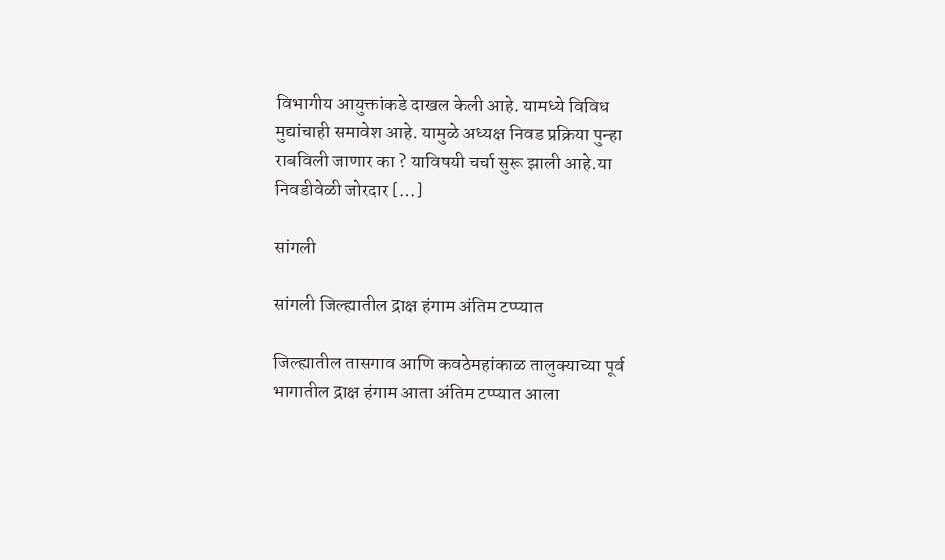विभागीय आयुक्तांकडे दाखल केली आहे. यामध्ये विविध मुद्यांचाही समावेश आहे. यामुळे अध्यक्ष निवड प्रक्रिया पुन्हा राबविली जाणार का ? याविषयी चर्चा सुरू झाली आहे.या निवडीवेळी जोरदार […]

सांगली

सांगली जिल्ह्यातील द्राक्ष हंगाम अंतिम टप्प्यात

जिल्ह्यातील तासगाव आणि कवठेमहांकाळ तालुक्याच्या पूर्व भागातील द्राक्ष हंगाम आता अंतिम टप्प्यात आला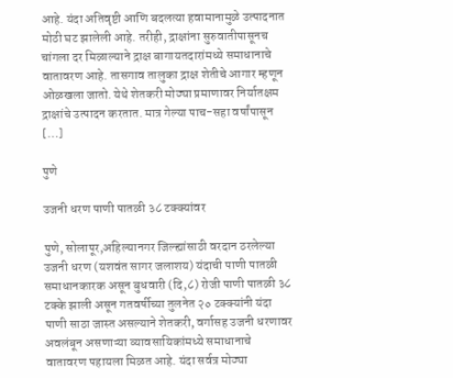आहे. यंदा अतिवृष्टी आणि बदलत्या हवामानामुळे उत्पादनात मोठी घट झालेली आहे. तरीही, द्राक्षांना सुरुवातीपासूनच चांगला दर मिळाल्याने द्राक्ष बागायतदारांमध्ये समाधानाचे वातावरण आहे. तासगाव तालुका द्राक्ष शेतीचे आगार म्हणून ओळखला जातो. येथे शेतकरी मोठ्या प्रमाणावर निर्यातक्षम द्राक्षांचे उत्पादन करतात. मात्र गेल्या पाच-सहा वर्षांपासून […]

पुणे

उजनी धरण पाणी पातळी ३८ टक्क्यांवर

पुणे, सोलापूर,अहिल्यानगर जिल्ह्यांसाठी वरदान ठरलेल्या उजनी धरण (यशवंत सागर जलाशय) यंदाची पाणी पातळी समाधानकारक असून बुधवारी (दि,८) रोजी पाणी पातळी ३८ टक्के झाली असून गतवर्षीच्या तुलनेत २० टक्क्यांनी यंदा पाणी साठा जास्त असल्याने शेतकरी, वर्गासह उजनी धरणावर अवलंबून असणाऱ्या व्यावसायिकांमध्ये समाधानाचे वातावरण पहायला मिळत आहे. यंदा सर्वत्र मोठ्या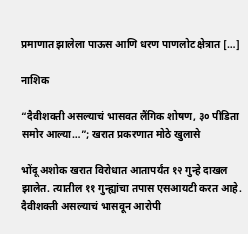प्रमाणात झालेला पाऊस आणि धरण पाणलोट क्षेत्रात […]

नाशिक

“दैवीशक्ती असल्याचं भासवत लैंगिक शोषण, ३० पीडिता समोर आल्या…”; खरात प्रकरणात मोठे खुलासे

भोंदू अशोक खरात विरोधात आतापर्यंत १२ गुन्हे दाखल झालेत. त्यातील ११ गुन्ह्यांचा तपास एसआयटी करत आहे. दैवीशक्ती असल्याचं भासवून आरोपी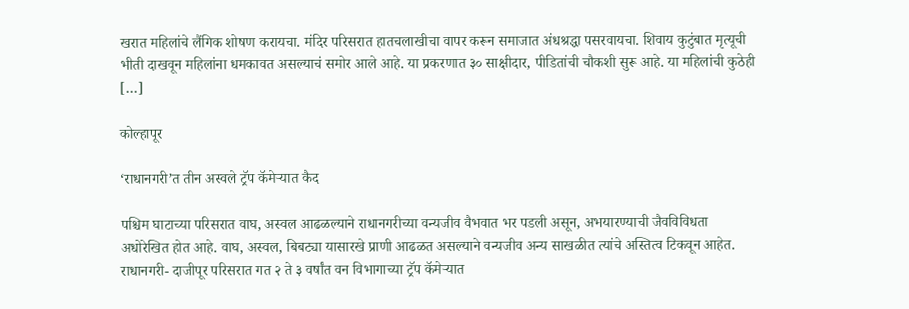खरात महिलांचे लैंगिक शोषण करायचा. मंदिर परिसरात हातचलाखीचा वापर करून समाजात अंधश्रद्धा पसरवायचा. शिवाय कुटुंबात मृत्यूची भीती दाखवून महिलांना धमकावत असल्याचं समोर आले आहे. या प्रकरणात ३० साक्षीदार, पीडितांची चौकशी सुरू आहे. या महिलांची कुठेही […]

कोल्हापूर

‘राधानगरी’त तीन अस्वले ट्रॅप कॅमेऱ्यात कैद

पश्चिम घाटाच्या परिसरात वाघ, अस्वल आढळल्याने राधानगरीच्या वन्यजीव वैभवात भर पडली असून, अभयारण्याची जैवविविधता अधोरेखित होत आहे. वाघ, अस्वल, बिबट्या यासारखे प्राणी आढळत असल्याने वन्यजीव अन्य साखळीत त्यांचे अस्तित्व टिकवून आहेत. राधानगरी- दाजीपूर परिसरात गत २ ते ३ वर्षांत वन विभागाच्या ट्रॅप कॅमेऱ्यात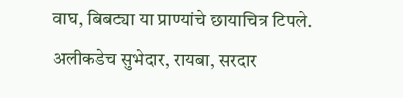वाघ, बिबट्या या प्राण्यांचे छायाचित्र टिपले. अलीकडेच सुभेदार, रायबा, सरदार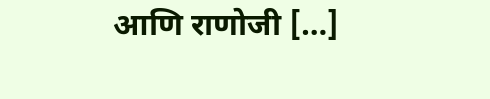आणि राणोजी […]